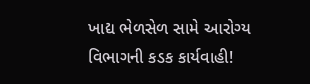ખાદ્ય ભેળસેળ સામે આરોગ્ય વિભાગની કડક કાર્યવાહી!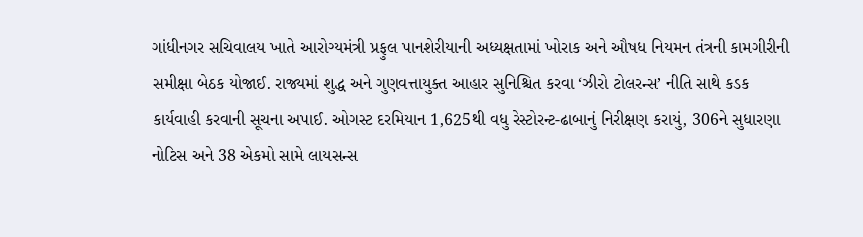ગાંધીનગર સચિવાલય ખાતે આરોગ્યમંત્રી પ્રફુલ પાનશેરીયાની અધ્યક્ષતામાં ખોરાક અને ઔષધ નિયમન તંત્રની કામગીરીની સમીક્ષા બેઠક યોજાઈ. રાજ્યમાં શુદ્ધ અને ગુણવત્તાયુક્ત આહાર સુનિશ્ચિત કરવા ‘ઝીરો ટોલરન્સ’ નીતિ સાથે કડક કાર્યવાહી કરવાની સૂચના અપાઈ. ઓગસ્ટ દરમિયાન 1,625થી વધુ રેસ્ટોરન્ટ-ઢાબાનું નિરીક્ષણ કરાયું, 306ને સુધારણા નોટિસ અને 38 એકમો સામે લાયસન્સ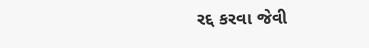રદ્દ કરવા જેવી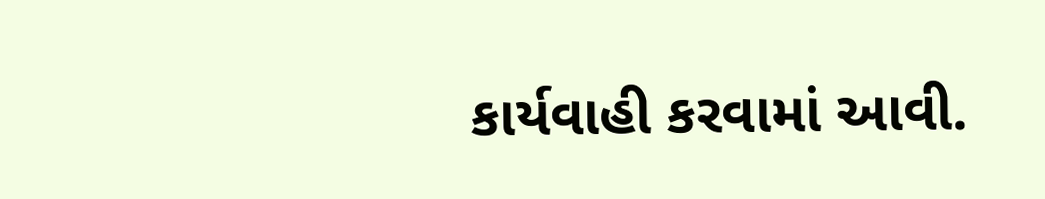કાર્યવાહી કરવામાં આવી.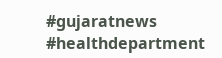#gujaratnews #healthdepartment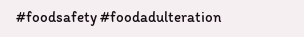#foodsafety #foodadulteration